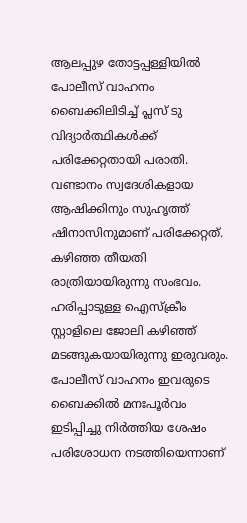ആലപ്പുഴ തോട്ടപ്പള്ളിയിൽ പോലീസ് വാഹനം ബൈക്കിലിടിച്ച് പ്ലസ് ടു വിദ്യാർത്ഥികൾക്ക് പരിക്കേറ്റതായി പരാതി. വണ്ടാനം സ്വദേശികളായ ആഷിക്കിനും സുഹൃത്ത് ഷിനാസിനുമാണ് പരിക്കേറ്റത്. കഴിഞ്ഞ തീയതി രാത്രിയായിരുന്നു സംഭവം. ഹരിപ്പാടുള്ള ഐസ്ക്രീം സ്റ്റാളിലെ ജോലി കഴിഞ്ഞ് മടങ്ങുകയായിരുന്നു ഇരുവരും. പോലീസ് വാഹനം ഇവരുടെ ബൈക്കിൽ മനഃപൂർവം ഇടിപ്പിച്ചു നിർത്തിയ ശേഷം പരിശോധന നടത്തിയെന്നാണ്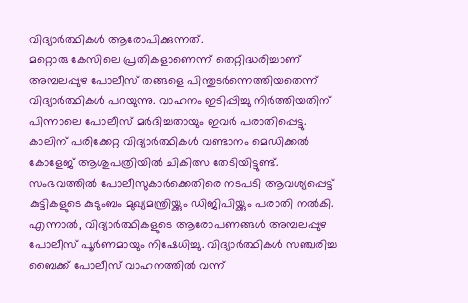വിദ്യാർത്ഥികൾ ആരോപിക്കുന്നത്.
മറ്റൊരു കേസിലെ പ്രതികളാണെന്ന് തെറ്റിദ്ധരിച്ചാണ് അമ്പലപ്പുഴ പോലീസ് തങ്ങളെ പിന്തുടർന്നെത്തിയതെന്ന് വിദ്യാർത്ഥികൾ പറയുന്നു. വാഹനം ഇടിപ്പിച്ചു നിർത്തിയതിന് പിന്നാലെ പോലീസ് മർദിച്ചതായും ഇവർ പരാതിപ്പെട്ടു. കാലിന് പരിക്കേറ്റ വിദ്യാർത്ഥികൾ വണ്ടാനം മെഡിക്കൽ കോളേജ് ആശുപത്രിയിൽ ചികിത്സ തേടിയിട്ടുണ്ട്. സംഭവത്തിൽ പോലീസുകാർക്കെതിരെ നടപടി ആവശ്യപ്പെട്ട് കുട്ടികളുടെ കുടുംബം മുഖ്യമന്ത്രിയ്ക്കും ഡിജിപിയ്ക്കും പരാതി നൽകി.
എന്നാൽ, വിദ്യാർത്ഥികളുടെ ആരോപണങ്ങൾ അമ്പലപ്പുഴ പോലീസ് പൂർണമായും നിഷേധിച്ചു. വിദ്യാർത്ഥികൾ സഞ്ചരിച്ച ബൈക്ക് പോലീസ് വാഹനത്തിൽ വന്ന്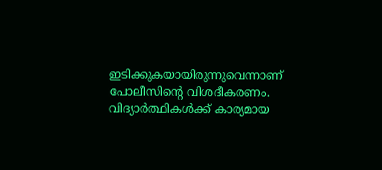ഇടിക്കുകയായിരുന്നുവെന്നാണ് പോലീസിന്റെ വിശദീകരണം. വിദ്യാർത്ഥികൾക്ക് കാര്യമായ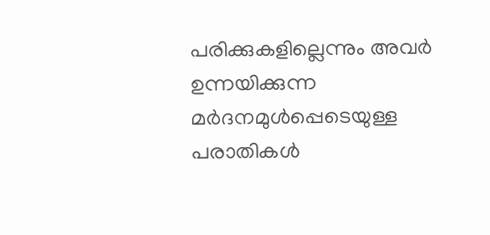പരിക്കുകളില്ലെന്നും അവർ ഉന്നയിക്കുന്ന മർദനമുൾപ്പെടെയുള്ള പരാതികൾ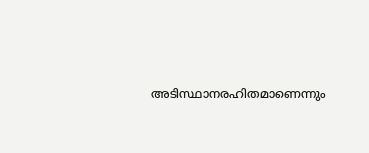അടിസ്ഥാനരഹിതമാണെന്നും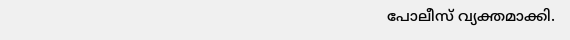പോലീസ് വ്യക്തമാക്കി.